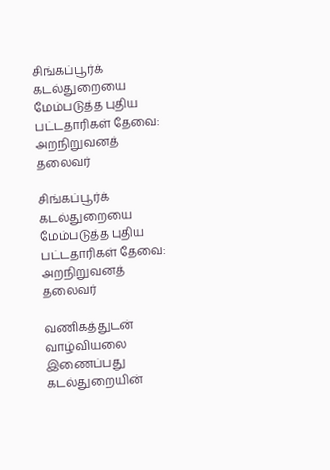சிங்கப்பூர்க் கடல்துறையை மேம்படுத்த புதிய பட்டதாரிகள் தேவை: அறநிறுவனத் தலைவர்

சிங்கப்பூர்க் கடல்துறையை மேம்படுத்த புதிய பட்டதாரிகள் தேவை: அறநிறுவனத் தலைவர்

வணிகத்துடன் வாழ்வியலை இணைப்பது கடல்துறையின்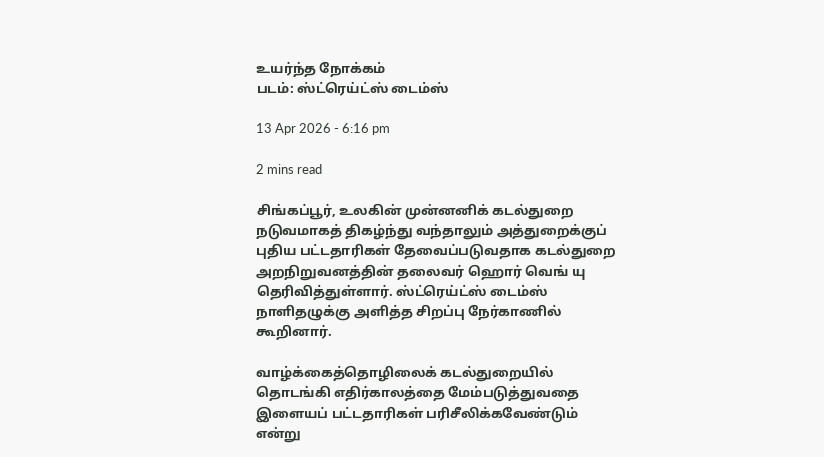உயர்ந்த நோக்கம்
படம்: ஸ்ட்ரெய்ட்ஸ் டைம்ஸ்

13 Apr 2026 - 6:16 pm

2 mins read

சிங்கப்பூர், உலகின் முன்னனிக் கடல்துறை நடுவமாகத் திகழ்ந்து வந்தாலும் அத்துறைக்குப் புதிய பட்டதாரிகள் தேவைப்படுவதாக கடல்துறை அறநிறுவனத்தின் தலைவர் ஹொர் வெங் யு தெரிவித்துள்ளார். ஸ்ட்ரெய்ட்ஸ் டைம்ஸ் நாளிதழுக்கு அளித்த சிறப்பு நேர்காணில் கூறினார்.

வாழ்க்கைத்தொழிலைக் கடல்துறையில் தொடங்கி எதிர்காலத்தை மேம்படுத்துவதை இளையப் பட்டதாரிகள் பரிசீலிக்கவேண்டும் என்று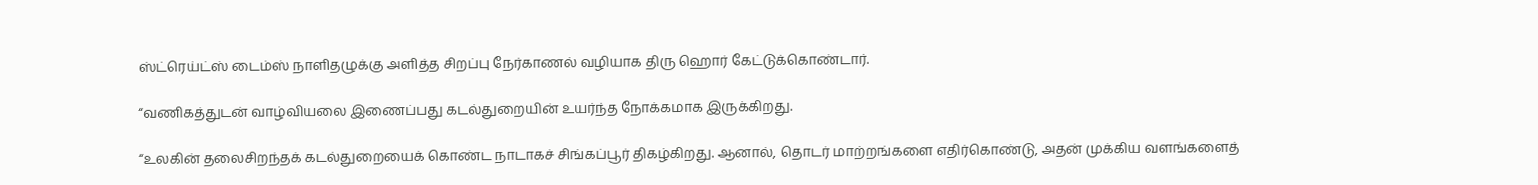ஸ்ட்ரெய்ட்ஸ் டைம்ஸ் நாளிதழுக்கு அளித்த சிறப்பு நேர்காணல் வழியாக திரு ஹொர் கேட்டுக்கொண்டார்.

“வணிகத்துடன் வாழ்வியலை இணைப்பது கடல்துறையின் உயர்ந்த நோக்கமாக இருக்கிறது.

“உலகின் தலைசிறந்தக் கடல்துறையைக் கொண்ட நாடாகச் சிங்கப்பூர் திகழ்கிறது. ஆனால், தொடர் மாற்றங்களை எதிர்கொண்டு, அதன் முக்கிய வளங்களைத்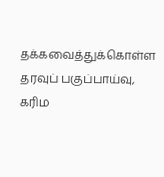தக்கவைத்துக்கொள்ள தரவுப் பகுப்பாய்வு, கரிம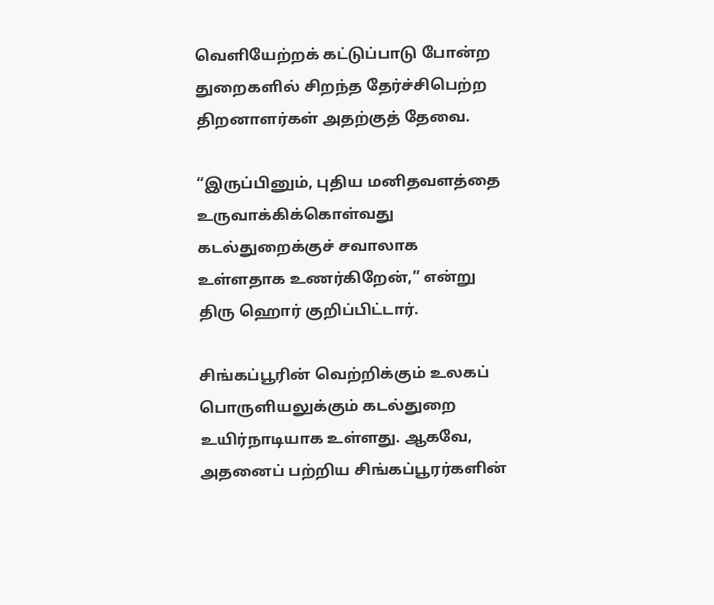வெளியேற்றக் கட்டுப்பாடு போன்ற துறைகளில் சிறந்த தேர்ச்சிபெற்ற திறனாளர்கள் அதற்குத் தேவை.

“இருப்பினும், புதிய மனிதவளத்தை உருவாக்கிக்கொள்வது கடல்துறைக்குச் சவாலாக உள்ளதாக உணர்கிறேன்,” என்று திரு ஹொர் குறிப்பிட்டார்.

சிங்கப்பூரின் வெற்றிக்கும் உலகப் பொருளியலுக்கும் கடல்துறை உயிர்நாடியாக உள்ளது. ஆகவே, அதனைப் பற்றிய சிங்கப்பூரர்களின்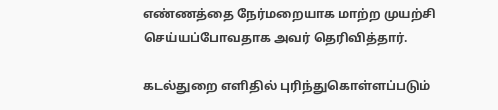எண்ணத்தை நேர்மறையாக மாற்ற முயற்சி செய்யப்போவதாக அவர் தெரிவித்தார்.

கடல்துறை எளிதில் புரிந்துகொள்ளப்படும்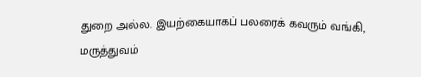துறை அல்ல. இயற்கையாகப் பலரைக் கவரும் வங்கி, மருத்துவம்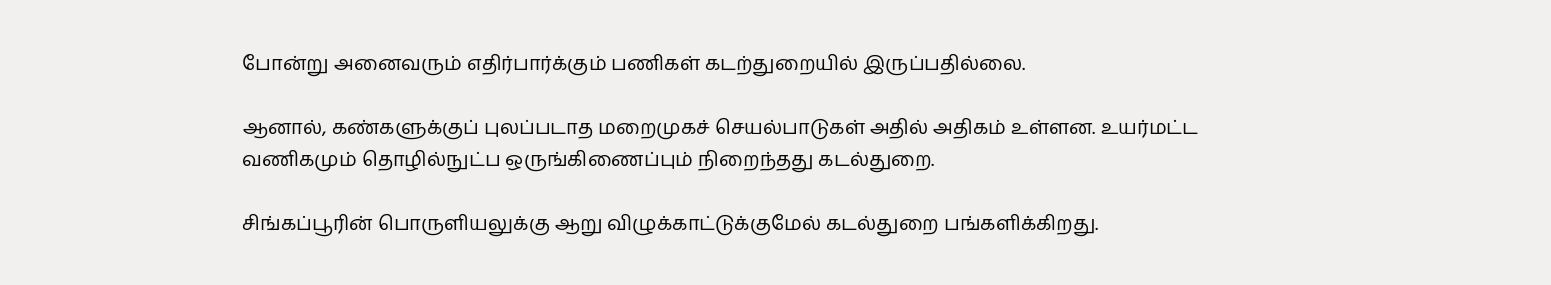போன்று அனைவரும் எதிர்பார்க்கும் பணிகள் கடற்துறையில் இருப்பதில்லை.

ஆனால், கண்களுக்குப் புலப்படாத மறைமுகச் செயல்பாடுகள் அதில் அதிகம் உள்ளன. உயர்மட்ட வணிகமும் தொழில்நுட்ப ஒருங்கிணைப்பும் நிறைந்தது கடல்துறை.

சிங்கப்பூரின் பொருளியலுக்கு ஆறு விழுக்காட்டுக்குமேல் கடல்துறை பங்களிக்கிறது.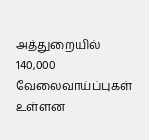அத்துறையில் 140,000 வேலைவாய்ப்புகள் உள்ளன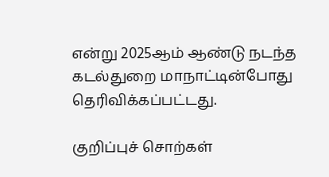என்று 2025ஆம் ஆண்டு நடந்த கடல்துறை மாநாட்டின்போது தெரிவிக்கப்பட்டது.

குறிப்புச் சொற்கள்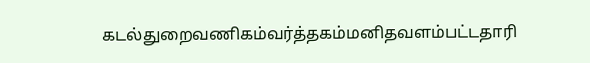கடல்துறைவணிகம்வர்த்தகம்மனிதவளம்பட்டதாரி